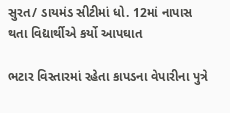સુરત/ ડાયમંડ સીટીમાં ધો. 12માં નાપાસ થતા વિદ્યાર્થીએ કર્યો આપઘાત

ભટાર વિસ્તારમાં રહેતા કાપડના વેપારીના પુત્રે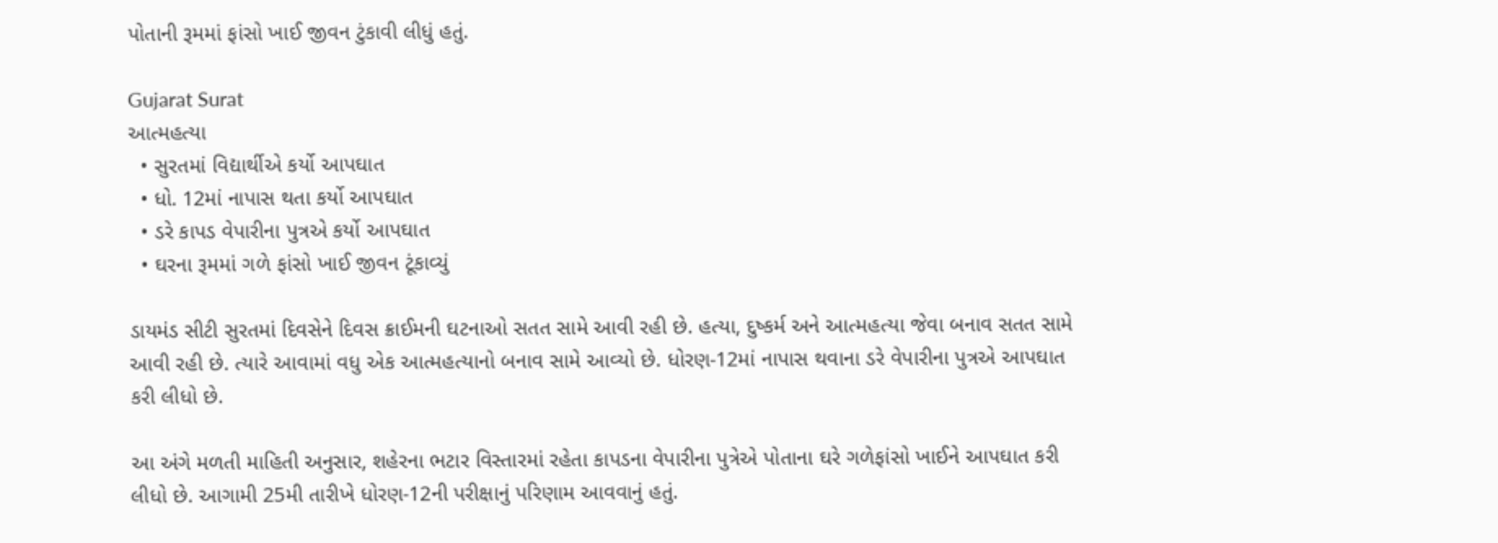પોતાની રૂમમાં ફાંસો ખાઈ જીવન ટુંકાવી લીધું હતું.

Gujarat Surat
આત્મહત્યા
  • સુરતમાં વિદ્યાર્થીએ કર્યો આપઘાત
  • ધો. 12માં નાપાસ થતા કર્યો આપઘાત
  • ડરે કાપડ વેપારીના પુત્રએ કર્યો આપઘાત
  • ઘરના રૂમમાં ગળે ફાંસો ખાઈ જીવન ટૂંકાવ્યું

ડાયમંડ સીટી સુરતમાં દિવસેને દિવસ ક્રાઈમની ઘટનાઓ સતત સામે આવી રહી છે. હત્યા, દુષ્કર્મ અને આત્મહત્યા જેવા બનાવ સતત સામે આવી રહી છે. ત્યારે આવામાં વધુ એક આત્મહત્યાનો બનાવ સામે આવ્યો છે. ધોરણ-12માં નાપાસ થવાના ડરે વેપારીના પુત્રએ આપઘાત કરી લીધો છે.

આ અંગે મળતી માહિતી અનુસાર, શહેરના ભટાર વિસ્તારમાં રહેતા કાપડના વેપારીના પુત્રેએ પોતાના ઘરે ગળેફાંસો ખાઈને આપઘાત કરી લીધો છે. આગામી 25મી તારીખે ધોરણ-12ની પરીક્ષાનું પરિણામ આવવાનું હતું.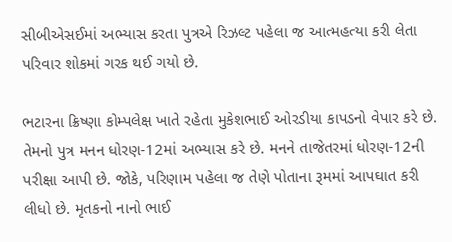સીબીએસઈમાં અભ્યાસ કરતા પુત્રએ રિઝલ્ટ પહેલા જ આત્મહત્યા કરી લેતા પરિવાર શોકમાં ગરક થઈ ગયો છે.

ભટારના ક્રિષ્ણા કોમ્પલેક્ષ ખાતે રહેતા મુકેશભાઈ ઓરડીયા કાપડનો વેપાર કરે છે. તેમનો પુત્ર મનન ધોરણ-12માં અભ્યાસ કરે છે. મનને તાજેતરમાં ધોરણ-12ની પરીક્ષા આપી છે. જોકે, પરિણામ પહેલા જ તેણે પોતાના રૂમમાં આપઘાત કરી લીધો છે. મૃતકનો નાનો ભાઈ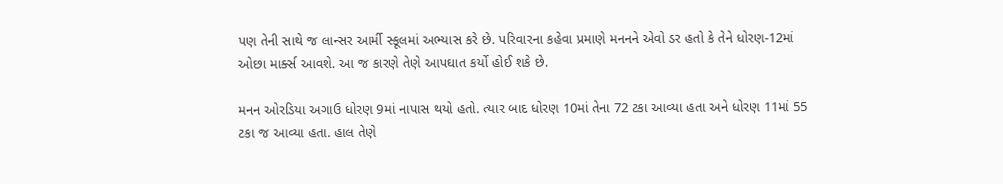પણ તેની સાથે જ લાન્સર આર્મી સ્કૂલમાં અભ્યાસ કરે છે. પરિવારના કહેવા પ્રમાણે મનનને એવો ડર હતો કે તેને ધોરણ-12માં ઓછા માર્ક્સ આવશે. આ જ કારણે તેણે આપઘાત કર્યો હોઈ શકે છે.

મનન ઓરડિયા અગાઉ ધોરણ 9માં નાપાસ થયો હતો. ત્યાર બાદ ધોરણ 10માં તેના 72 ટકા આવ્યા હતા અને ધોરણ 11માં 55 ટકા જ આવ્યા હતા. હાલ તેણે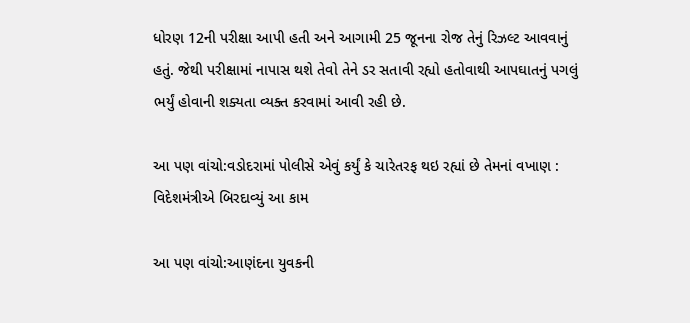ધોરણ 12ની પરીક્ષા આપી હતી અને આગામી 25 જૂનના રોજ તેનું રિઝલ્ટ આવવાનું હતું. જેથી પરીક્ષામાં નાપાસ થશે તેવો તેને ડર સતાવી રહ્યો હતોવાથી આપઘાતનું પગલું ભર્યું હોવાની શક્યતા વ્યક્ત કરવામાં આવી રહી છે.

આ પણ વાંચો:વડોદરામાં પોલીસે એવું કર્યું કે ચારેતરફ થઇ રહ્યાં છે તેમનાં વખાણ : વિદેશમંત્રીએ બિરદાવ્યું આ કામ

આ પણ વાંચો:આણંદના યુવકની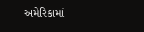અમેરિકામાં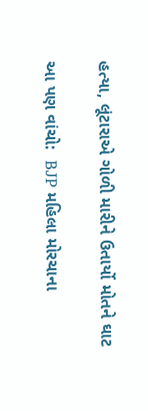હત્યા, લૂંટારાએ ગોળી મારીને ઉતાર્યો મોતને ઘાટ

આ પણ વાંચો:  BJP મહિલા મોરચાના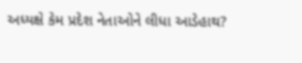અધ્યક્ષે કેમ પ્રદેશ નેતાઓને લીધા આડેહાથ?